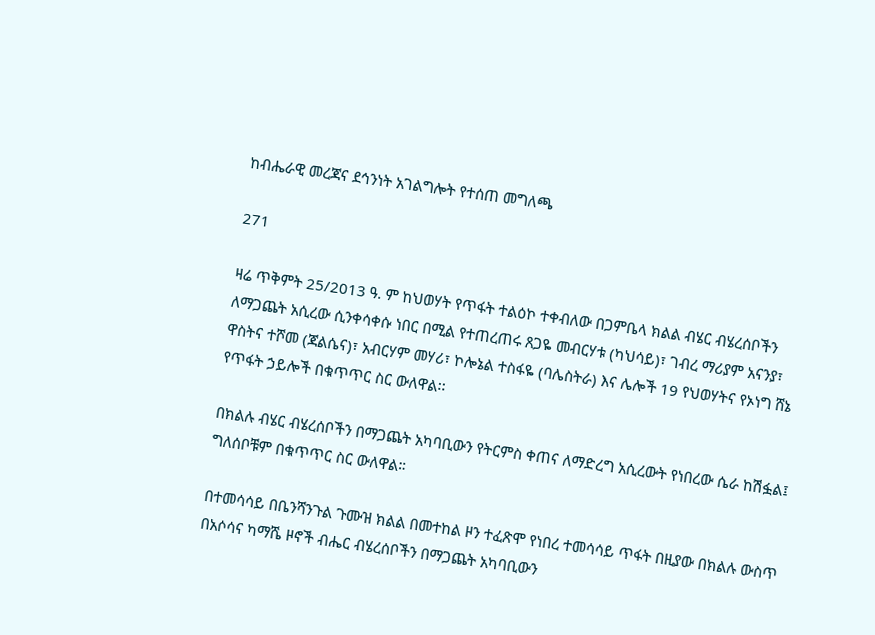ከብሔራዊ መረጃና ደኅንነት አገልግሎት የተሰጠ መግለጫ

271

ዛሬ ጥቅምት 25/2013 ዓ. ም ከህወሃት የጥፋት ተልዕኮ ተቀብለው በጋምቤላ ክልል ብሄር ብሄረሰቦችን ለማጋጨት አሲረው ሲንቀሳቀሱ ነበር በሚል የተጠረጠሩ ጸጋዬ መብርሃቱ (ካህሳይ)፣ ገብረ ማሪያም አናንያ፣ ዋስትና ተሾመ (ጃልሴና)፣ አብርሃም መሃሪ፣ ኮሎኔል ተስፋዬ (ባሌስትራ) እና ሌሎች 19 የህወሃትና የኦነግ ሸኔ የጥፋት ኃይሎች በቁጥጥር ስር ውለዋል፡፡

በክልሉ ብሄር ብሄረሰቦችን በማጋጨት አካባቢውን የትርምስ ቀጠና ለማድረግ አሲረውት የነበረው ሴራ ከሽፏል፤ ግለሰቦቹም በቁጥጥር ስር ውለዋል።

በተመሳሳይ በቤንሻንጉል ጉሙዝ ክልል በመተከል ዞን ተፈጽሞ የነበረ ተመሳሳይ ጥፋት በዚያው በክልሉ ውስጥ በአሶሳና ካማሼ ዞኖች ብሔር ብሄረሰቦችን በማጋጨት አካባቢውን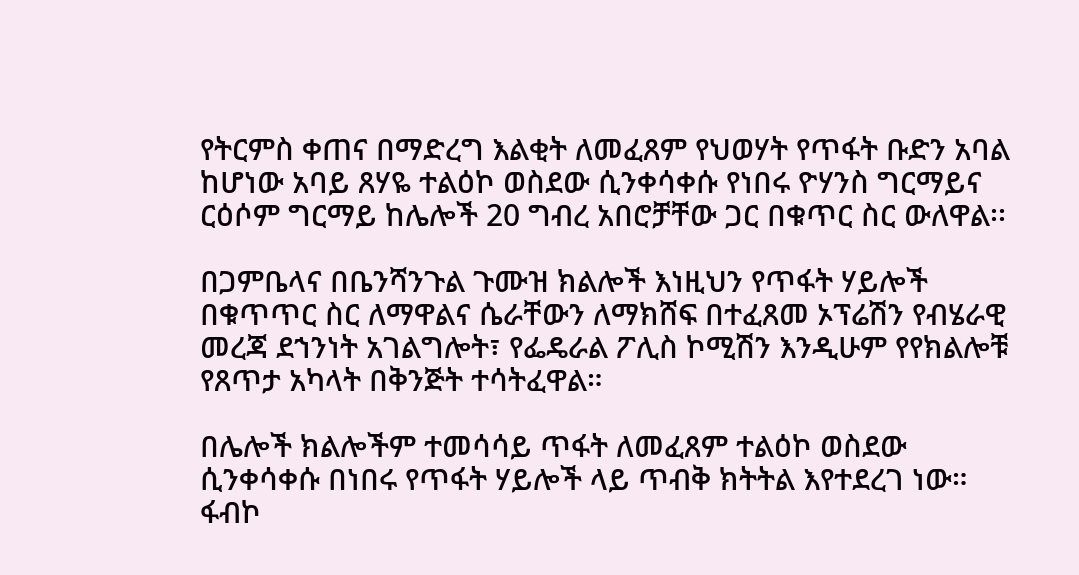የትርምስ ቀጠና በማድረግ እልቂት ለመፈጸም የህወሃት የጥፋት ቡድን አባል ከሆነው አባይ ጸሃዬ ተልዕኮ ወስደው ሲንቀሳቀሱ የነበሩ ዮሃንስ ግርማይና ርዕሶም ግርማይ ከሌሎች 20 ግብረ አበሮቻቸው ጋር በቁጥር ስር ውለዋል፡፡

በጋምቤላና በቤንሻንጉል ጉሙዝ ክልሎች እነዚህን የጥፋት ሃይሎች በቁጥጥር ስር ለማዋልና ሴራቸውን ለማክሸፍ በተፈጸመ ኦፕሬሽን የብሄራዊ መረጃ ደኀንነት አገልግሎት፣ የፌዴራል ፖሊስ ኮሚሽን እንዲሁም የየክልሎቹ የጸጥታ አካላት በቅንጅት ተሳትፈዋል።

በሌሎች ክልሎችም ተመሳሳይ ጥፋት ለመፈጸም ተልዕኮ ወስደው ሲንቀሳቀሱ በነበሩ የጥፋት ሃይሎች ላይ ጥብቅ ክትትል እየተደረገ ነው።
ፋብኮ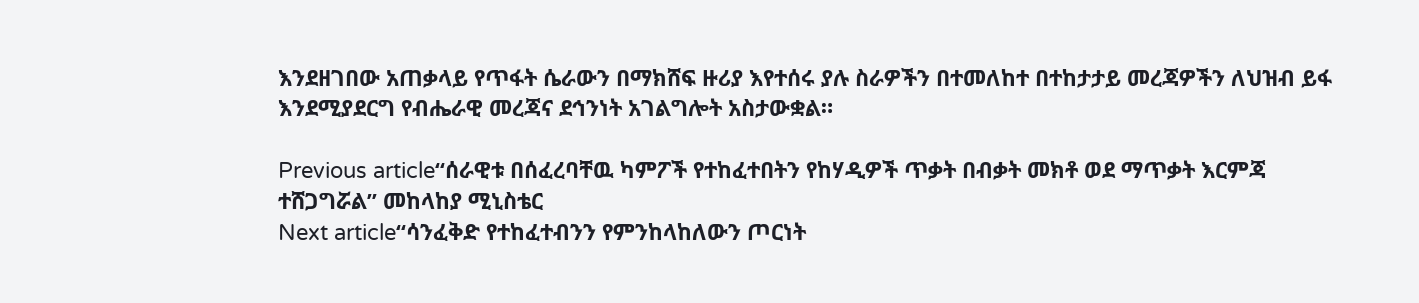እንደዘገበው አጠቃላይ የጥፋት ሴራውን በማክሸፍ ዙሪያ እየተሰሩ ያሉ ስራዎችን በተመለከተ በተከታታይ መረጃዎችን ለህዝብ ይፋ እንደሚያደርግ የብሔራዊ መረጃና ደኅንነት አገልግሎት አስታውቋል።

Previous article“ሰራዊቱ በሰፈረባቸዉ ካምፖች የተከፈተበትን የከሃዲዎች ጥቃት በብቃት መክቶ ወደ ማጥቃት እርምጃ ተሸጋግሯል” መከላከያ ሚኒስቴር
Next article“ሳንፈቅድ የተከፈተብንን የምንከላከለውን ጦርነት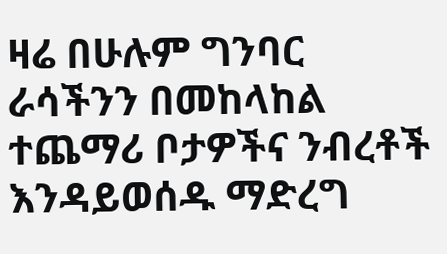ዛሬ በሁሉም ግንባር ራሳችንን በመከላከል ተጨማሪ ቦታዎችና ንብረቶች እንዳይወሰዱ ማድረግ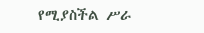የሚያስችል ሥራ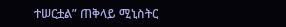ተሠርቷል” ጠቅላይ ሚኒስትር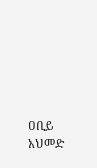ዐቢይ አህመድ